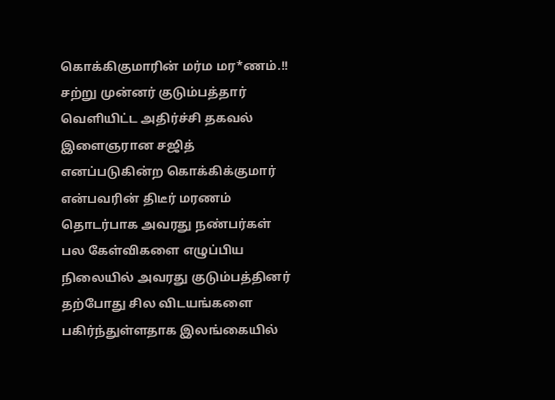கொக்கிகுமாரின் மர்ம மர*ணம்.!! சற்று முன்னர் குடும்பத்தார் வெளியிட்ட அதிர்ச்சி தகவல்
இளைஞரான சஜித் எனப்படுகின்ற கொக்கிக்குமார் என்பவரின் திடீர் மரணம் தொடர்பாக அவரது நண்பர்கள் பல கேள்விகளை எழுப்பிய நிலையில் அவரது குடும்பத்தினர் தற்போது சில விடயங்களை பகிர்ந்துள்ளதாக இலங்கையில்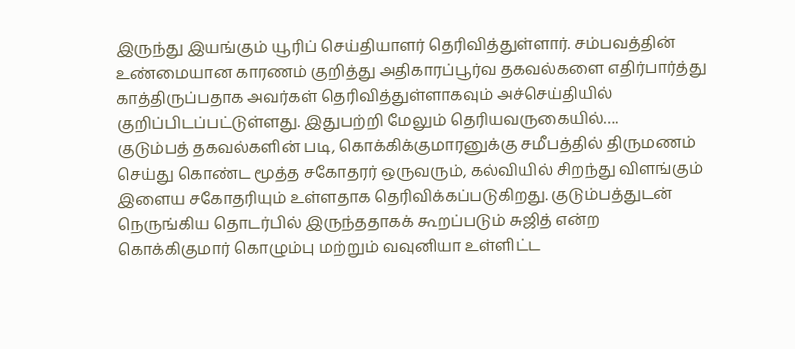இருந்து இயங்கும் யூரிப் செய்தியாளர் தெரிவித்துள்ளார். சம்பவத்தின் உண்மையான காரணம் குறித்து அதிகாரப்பூர்வ தகவல்களை எதிர்பார்த்து காத்திருப்பதாக அவர்கள் தெரிவித்துள்ளாகவும் அச்செய்தியில் குறிப்பிடப்பட்டுள்ளது. இதுபற்றி மேலும் தெரியவருகையில்….
குடும்பத் தகவல்களின் படி, கொக்கிக்குமாரனுக்கு சமீபத்தில் திருமணம் செய்து கொண்ட மூத்த சகோதரர் ஒருவரும், கல்வியில் சிறந்து விளங்கும் இளைய சகோதரியும் உள்ளதாக தெரிவிக்கப்படுகிறது. குடும்பத்துடன் நெருங்கிய தொடர்பில் இருந்ததாகக் கூறப்படும் சுஜித் என்ற கொக்கிகுமார் கொழும்பு மற்றும் வவுனியா உள்ளிட்ட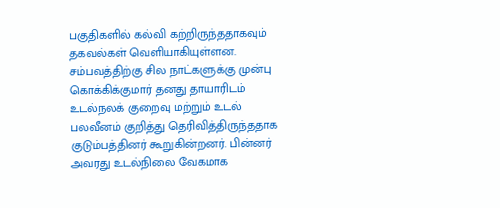பகுதிகளில் கல்வி கற்றிருந்ததாகவும் தகவல்கள் வெளியாகியுள்ளன.
சம்பவத்திற்கு சில நாட்களுக்கு முன்பு கொக்கிக்குமார் தனது தாயாரிடம் உடல்நலக் குறைவு மற்றும் உடல் பலவீனம் குறித்து தெரிவித்திருந்ததாக குடும்பத்தினர் கூறுகின்றனர். பின்னர் அவரது உடல்நிலை வேகமாக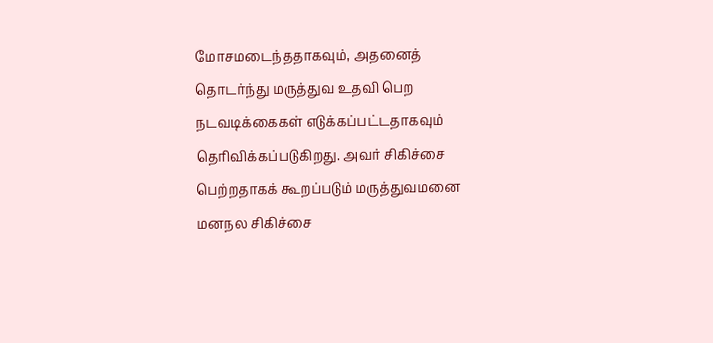மோசமடைந்ததாகவும், அதனைத் தொடர்ந்து மருத்துவ உதவி பெற நடவடிக்கைகள் எடுக்கப்பட்டதாகவும் தெரிவிக்கப்படுகிறது. அவர் சிகிச்சை பெற்றதாகக் கூறப்படும் மருத்துவமனை மனநல சிகிச்சை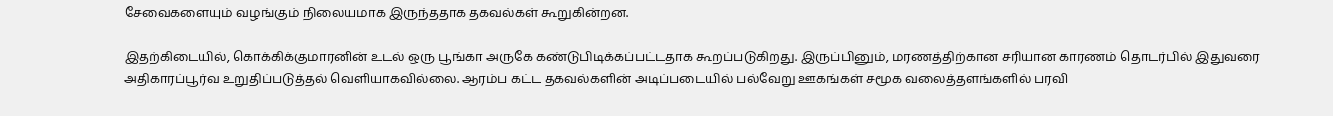சேவைகளையும் வழங்கும் நிலையமாக இருந்ததாக தகவல்கள் கூறுகின்றன.

இதற்கிடையில், கொக்கிக்குமாரனின் உடல் ஒரு பூங்கா அருகே கண்டுபிடிக்கப்பட்டதாக கூறப்படுகிறது. இருப்பினும், மரணத்திற்கான சரியான காரணம் தொடர்பில் இதுவரை அதிகாரப்பூர்வ உறுதிப்படுத்தல் வெளியாகவில்லை. ஆரம்ப கட்ட தகவல்களின் அடிப்படையில் பல்வேறு ஊகங்கள் சமூக வலைத்தளங்களில் பரவி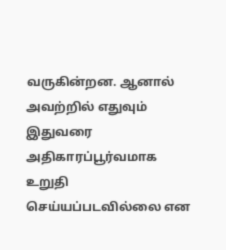வருகின்றன. ஆனால் அவற்றில் எதுவும் இதுவரை அதிகாரப்பூர்வமாக உறுதி செய்யப்படவில்லை என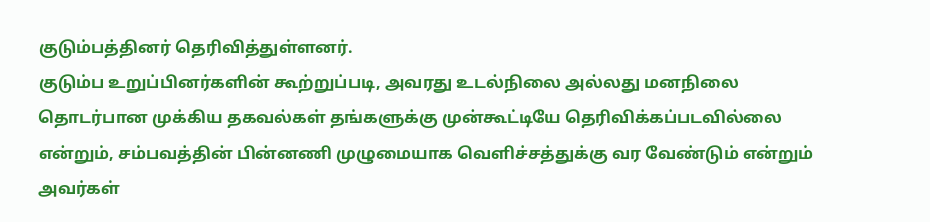குடும்பத்தினர் தெரிவித்துள்ளனர்.
குடும்ப உறுப்பினர்களின் கூற்றுப்படி, அவரது உடல்நிலை அல்லது மனநிலை தொடர்பான முக்கிய தகவல்கள் தங்களுக்கு முன்கூட்டியே தெரிவிக்கப்படவில்லை என்றும், சம்பவத்தின் பின்னணி முழுமையாக வெளிச்சத்துக்கு வர வேண்டும் என்றும் அவர்கள்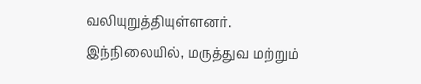வலியுறுத்தியுள்ளனர்.
இந்நிலையில், மருத்துவ மற்றும்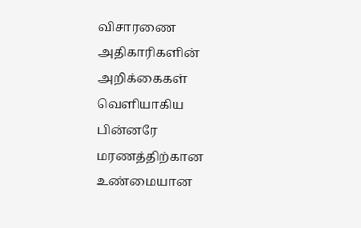விசாரணை அதிகாரிகளின் அறிக்கைகள் வெளியாகிய பின்னரே மரணத்திற்கான உண்மையான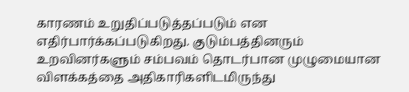காரணம் உறுதிப்படுத்தப்படும் என எதிர்பார்க்கப்படுகிறது. குடும்பத்தினரும் உறவினர்களும் சம்பவம் தொடர்பான முழுமையான விளக்கத்தை அதிகாரிகளிடமிருந்து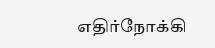எதிர்நோக்கி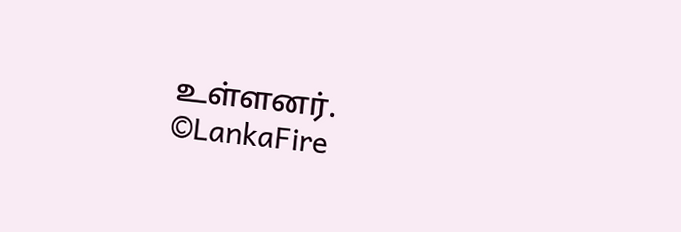உள்ளனர்.
©LankaFire